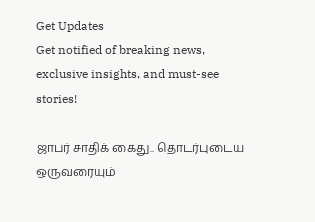Get Updates
Get notified of breaking news, exclusive insights, and must-see stories!

ஜாபர் சாதிக் கைது.. தொடர்புடைய ஒருவரையும்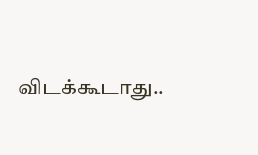விடக்கூடாது..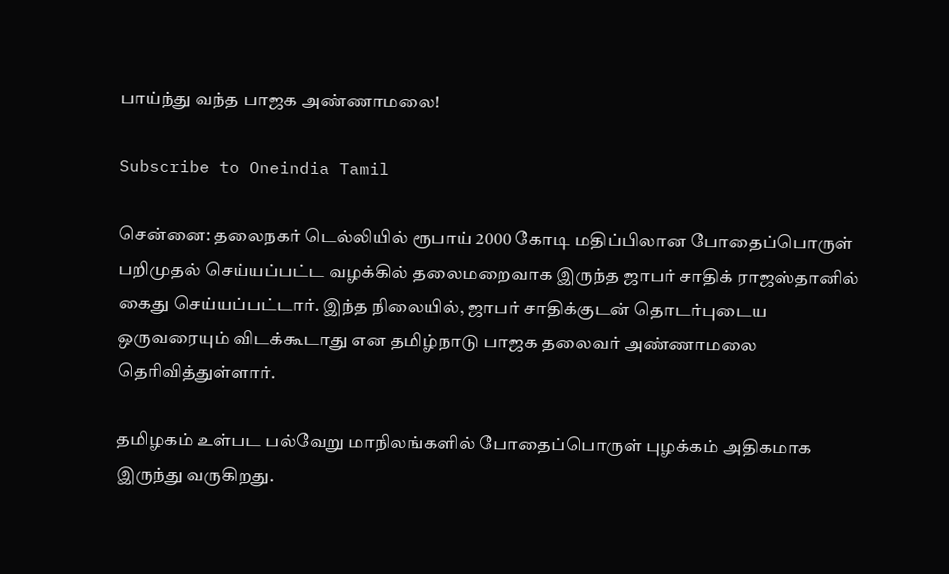பாய்ந்து வந்த பாஜக அண்ணாமலை!

Subscribe to Oneindia Tamil

சென்னை: தலைநகர் டெல்லியில் ரூபாய் 2000 கோடி மதிப்பிலான போதைப்பொருள் பறிமுதல் செய்யப்பட்ட வழக்கில் தலைமறைவாக இருந்த ஜாபர் சாதிக் ராஜஸ்தானில் கைது செய்யப்பட்டார். இந்த நிலையில், ஜாபர் சாதிக்குடன் தொடர்புடைய ஒருவரையும் விடக்கூடாது என தமிழ்நாடு பாஜக தலைவர் அண்ணாமலை தெரிவித்துள்ளார்.

தமிழகம் உள்பட பல்வேறு மாநிலங்களில் போதைப்பொருள் புழக்கம் அதிகமாக இருந்து வருகிறது.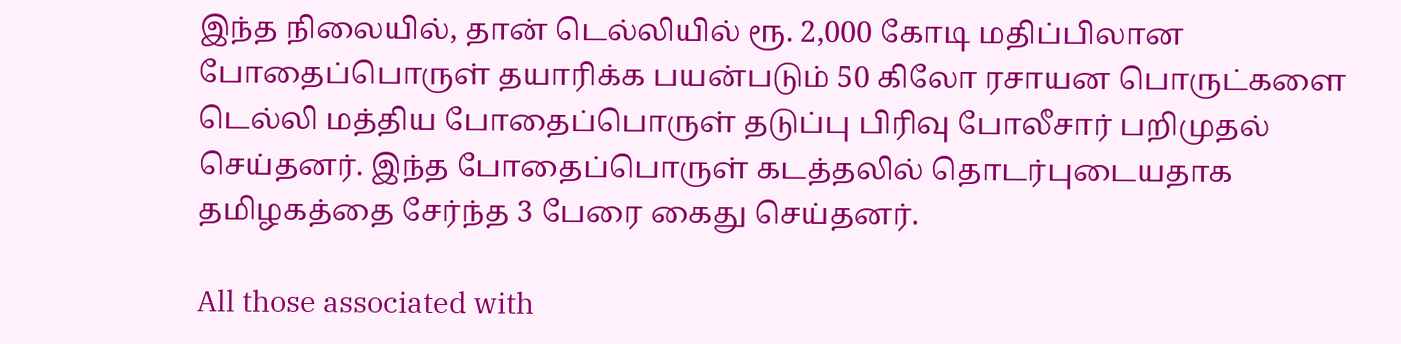இந்த நிலையில், தான் டெல்லியில் ரூ. 2,000 கோடி மதிப்பிலான போதைப்பொருள் தயாரிக்க பயன்படும் 50 கிலோ ரசாயன பொருட்களை டெல்லி மத்திய போதைப்பொருள் தடுப்பு பிரிவு போலீசார் பறிமுதல் செய்தனர். இந்த போதைப்பொருள் கடத்தலில் தொடர்புடையதாக தமிழகத்தை சேர்ந்த 3 பேரை கைது செய்தனர்.

All those associated with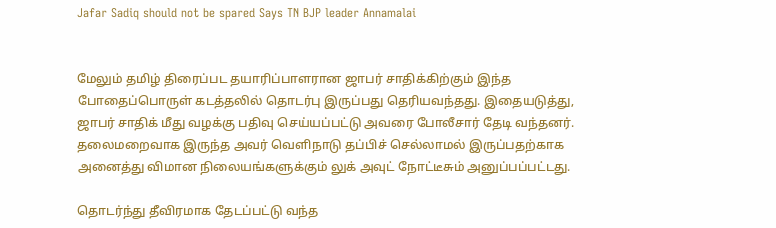Jafar Sadiq should not be spared Says TN BJP leader Annamalai


மேலும் தமிழ் திரைப்பட தயாரிப்பாளரான ஜாபர் சாதிக்கிற்கும் இந்த போதைப்பொருள் கடத்தலில் தொடர்பு இருப்பது தெரியவந்தது. இதையடுத்து, ஜாபர் சாதிக் மீது வழக்கு பதிவு செய்யப்பட்டு அவரை போலீசார் தேடி வந்தனர். தலைமறைவாக இருந்த அவர் வெளிநாடு தப்பிச் செல்லாமல் இருப்பதற்காக அனைத்து விமான நிலையங்களுக்கும் லுக் அவுட் நோட்டீசும் அனுப்பப்பட்டது.

தொடர்ந்து தீவிரமாக தேடப்பட்டு வந்த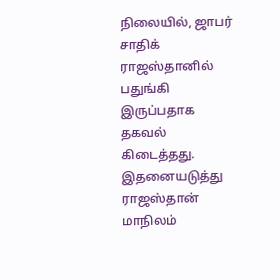நிலையில், ஜாபர் சாதிக் ராஜஸ்தானில் பதுங்கி இருப்பதாக தகவல் கிடைத்தது. இதனையடுத்து ராஜஸ்தான் மாநிலம்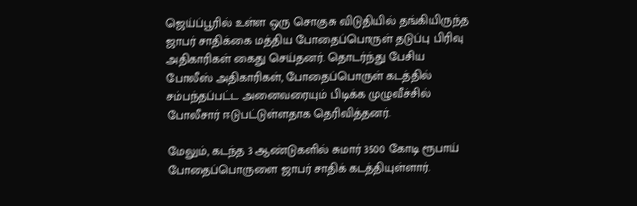ஜெய்ப்பூரில் உள்ள ஒரு சொகுசு விடுதியில் தங்கியிருந்த ஜாபர் சாதிக்கை மத்திய போதைப்பொருள் தடுப்பு பிரிவு அதிகாரிகள் கைது செய்தனர். தொடர்ந்து பேசிய போலீஸ் அதிகாரிகள், போதைப்பொருள் கடத்தில் சம்பந்தப்பட்ட அனைவரையும் பிடிக்க முழுவீச்சில் போலீசார் ஈடுபட்டுள்ளதாக தெரிவித்தனர்.

மேலும், கடந்த 3 ஆண்டுகளில் சுமார் 3500 கோடி ரூபாய் போதைப்பொருளை ஜாபர் சாதிக் கடத்தியுள்ளார்.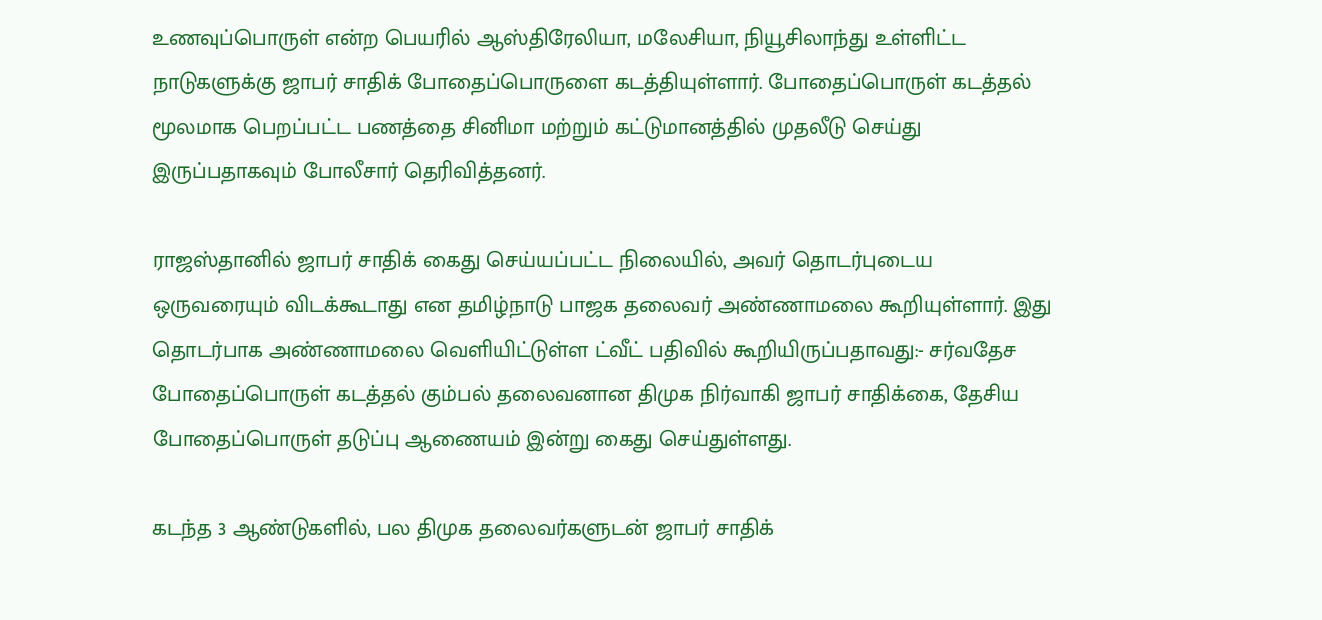உணவுப்பொருள் என்ற பெயரில் ஆஸ்திரேலியா, மலேசியா, நியூசிலாந்து உள்ளிட்ட நாடுகளுக்கு ஜாபர் சாதிக் போதைப்பொருளை கடத்தியுள்ளார். போதைப்பொருள் கடத்தல் மூலமாக பெறப்பட்ட பணத்தை சினிமா மற்றும் கட்டுமானத்தில் முதலீடு செய்து இருப்பதாகவும் போலீசார் தெரிவித்தனர்.

ராஜஸ்தானில் ஜாபர் சாதிக் கைது செய்யப்பட்ட நிலையில், அவர் தொடர்புடைய ஒருவரையும் விடக்கூடாது என தமிழ்நாடு பாஜக தலைவர் அண்ணாமலை கூறியுள்ளார். இது தொடர்பாக அண்ணாமலை வெளியிட்டுள்ள ட்வீட் பதிவில் கூறியிருப்பதாவது:- சர்வதேச போதைப்பொருள் கடத்தல் கும்பல் தலைவனான திமுக நிர்வாகி ஜாபர் சாதிக்கை, தேசிய போதைப்பொருள் தடுப்பு ஆணையம் இன்று கைது செய்துள்ளது.

கடந்த 3 ஆண்டுகளில், பல திமுக தலைவர்களுடன் ஜாபர் சாதிக்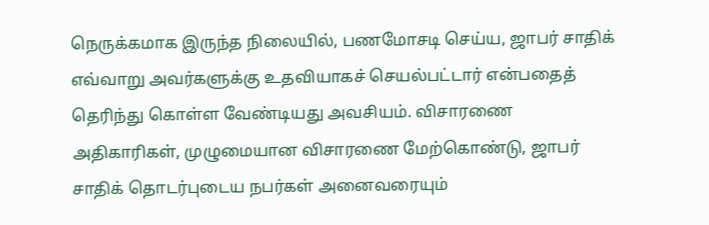நெருக்கமாக இருந்த நிலையில், பணமோசடி செய்ய, ஜாபர் சாதிக் எவ்வாறு அவர்களுக்கு உதவியாகச் செயல்பட்டார் என்பதைத் தெரிந்து கொள்ள வேண்டியது அவசியம். விசாரணை அதிகாரிகள், முழுமையான விசாரணை மேற்கொண்டு, ஜாபர் சாதிக் தொடர்புடைய நபர்கள் அனைவரையும்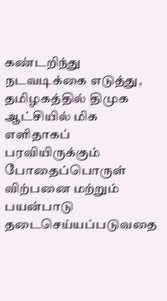கண்டறிந்து நடவடிக்கை எடுத்து, தமிழகத்தில் திமுக ஆட்சியில் மிக எளிதாகப் பரவியிருக்கும் போதைப்பொருள் விற்பனை மற்றும் பயன்பாடு தடைசெய்யப்படுவதை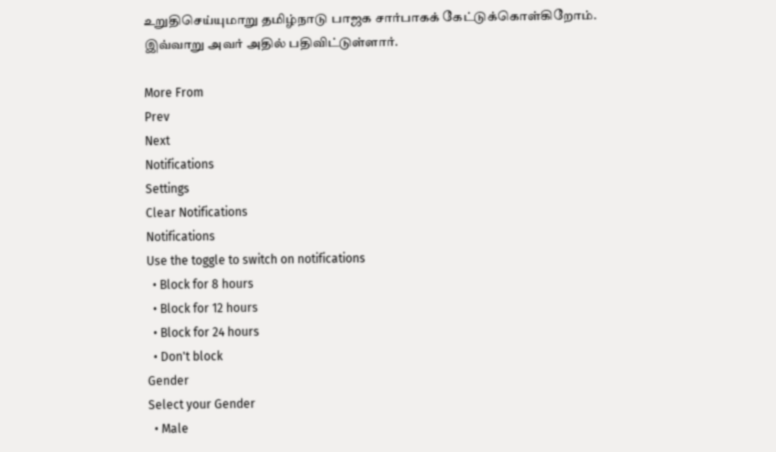உறுதிசெய்யுமாறு தமிழ்நாடு பாஜக சார்பாகக் கேட்டுக்கொள்கிறோம். இவ்வாறு அவர் அதில் பதிவிட்டுள்ளார்.

More From
Prev
Next
Notifications
Settings
Clear Notifications
Notifications
Use the toggle to switch on notifications
  • Block for 8 hours
  • Block for 12 hours
  • Block for 24 hours
  • Don't block
Gender
Select your Gender
  • Male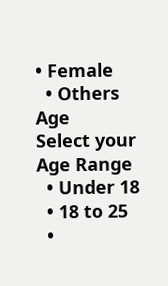• Female
  • Others
Age
Select your Age Range
  • Under 18
  • 18 to 25
  •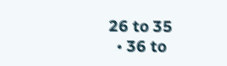26 to 35
  • 36 to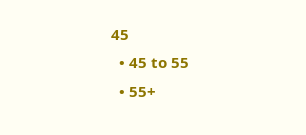45
  • 45 to 55
  • 55+